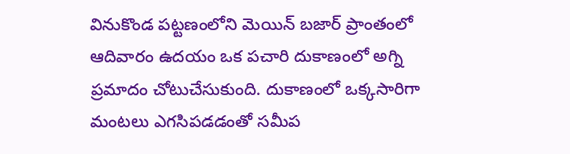వినుకొండ పట్టణంలోని మెయిన్ బజార్ ప్రాంతంలో ఆదివారం ఉదయం ఒక పచారి దుకాణంలో అగ్ని ప్రమాదం చోటుచేసుకుంది. దుకాణంలో ఒక్కసారిగా మంటలు ఎగసిపడడంతో సమీప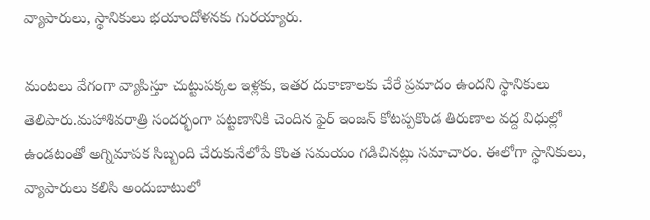వ్యాపారులు, స్థానికులు భయాందోళనకు గురయ్యారు.

మంటలు వేగంగా వ్యాపిస్తూ చుట్టుపక్కల ఇళ్లకు, ఇతర దుకాణాలకు చేరే ప్రమాదం ఉందని స్థానికులు తెలిపారు.మహాశివరాత్రి సందర్భంగా పట్టణానికి చెందిన ఫైర్ ఇంజన్ కోటప్పకొండ తిరుణాల వద్ద విధుల్లో ఉండటంతో అగ్నిమాపక సిబ్బంది చేరుకునేలోపే కొంత సమయం గడిచినట్లు సమాచారం. ఈలోగా స్థానికులు, వ్యాపారులు కలిసి అందుబాటులో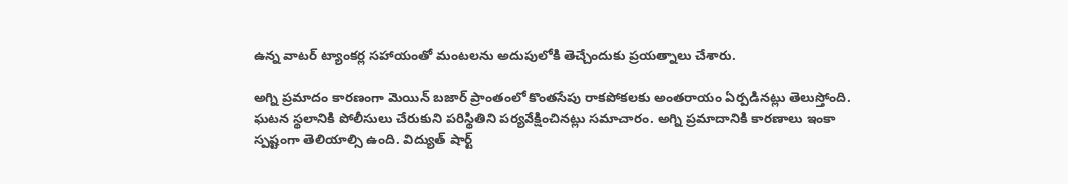ఉన్న వాటర్ ట్యాంకర్ల సహాయంతో మంటలను అదుపులోకి తెచ్చేందుకు ప్రయత్నాలు చేశారు.

అగ్ని ప్రమాదం కారణంగా మెయిన్ బజార్ ప్రాంతంలో కొంతసేపు రాకపోకలకు అంతరాయం ఏర్పడినట్లు తెలుస్తోంది. ఘటన స్థలానికి పోలీసులు చేరుకుని పరిస్థితిని పర్యవేక్షించినట్లు సమాచారం. అగ్ని ప్రమాదానికి కారణాలు ఇంకా స్పష్టంగా తెలియాల్సి ఉంది. విద్యుత్ షార్ట్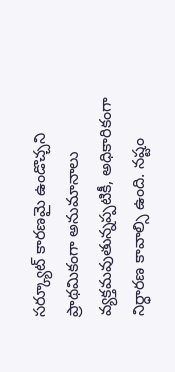సర్క్యూట్ కారణమై ఉండొచ్చని ప్రాథమికంగా అనుమానాలు వ్యక్తమవుతున్నప్పటికీ, అధికారికంగా నిర్ధారణ కావాల్సి ఉంది. నష్టం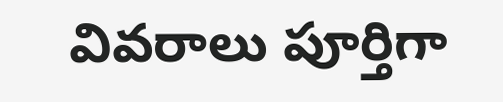వివరాలు పూర్తిగా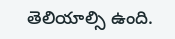తెలియాల్సి ఉంది.